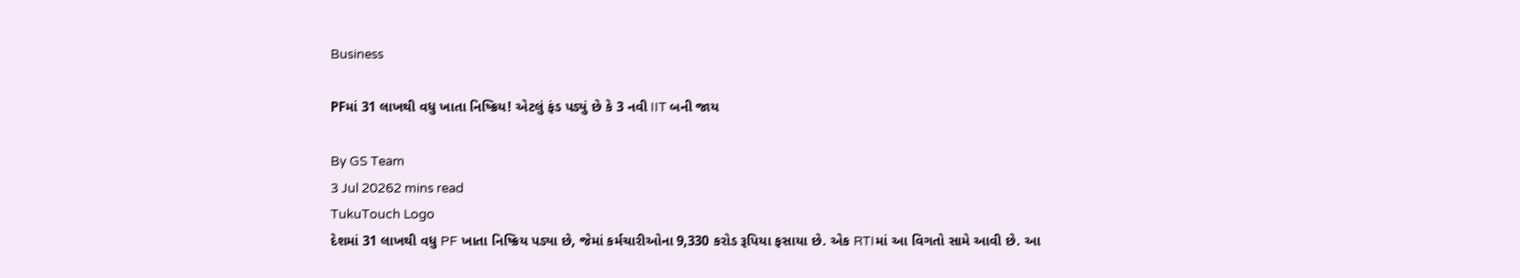Business

PFમાં 31 લાખથી વધુ ખાતા નિષ્ક્રિય! એટલું ફંડ પડ્યું છે કે 3 નવી IIT બની જાય

By GS Team
3 Jul 20262 mins read
TukuTouch Logo
દેશમાં 31 લાખથી વધુ PF ખાતા નિષ્ક્રિય પડ્યા છે, જેમાં કર્મચારીઓના 9,330 કરોડ રૂપિયા ફસાયા છે. એક RTIમાં આ વિગતો સામે આવી છે. આ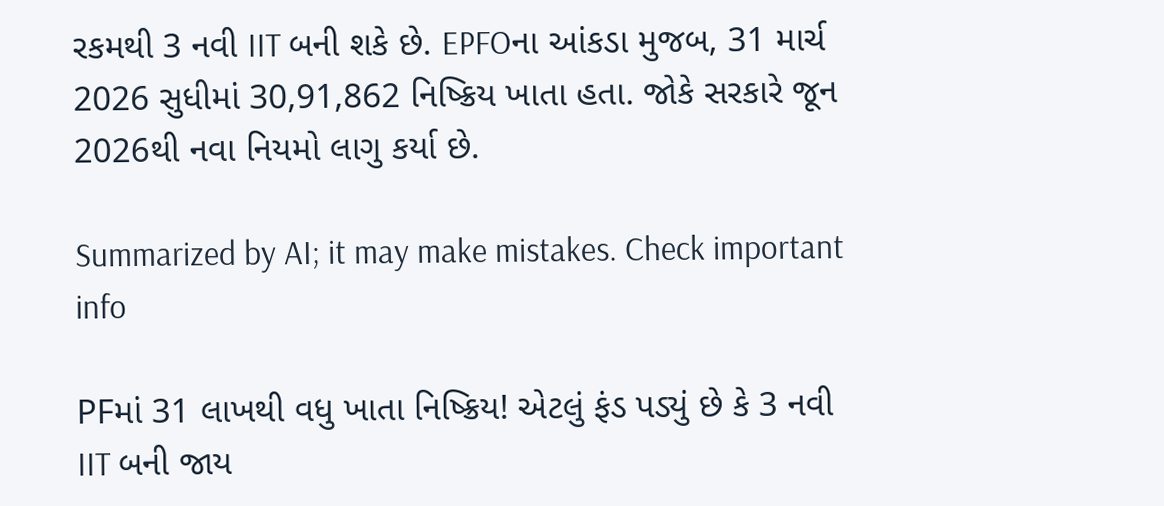રકમથી 3 નવી IIT બની શકે છે. EPFOના આંકડા મુજબ, 31 માર્ચ 2026 સુધીમાં 30,91,862 નિષ્ક્રિય ખાતા હતા. જોકે સરકારે જૂન 2026થી નવા નિયમો લાગુ કર્યા છે.

Summarized by AI; it may make mistakes. Check important info

PFમાં 31 લાખથી વધુ ખાતા નિષ્ક્રિય! એટલું ફંડ પડ્યું છે કે 3 નવી IIT બની જાય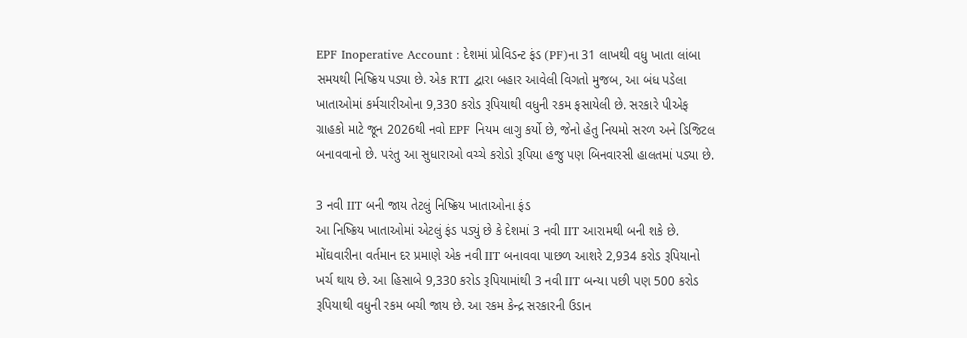EPF Inoperative Account : દેશમાં પ્રોવિડન્ટ ફંડ (PF)ના 31 લાખથી વધુ ખાતા લાંબા સમયથી નિષ્ક્રિય પડ્યા છે. એક RTI દ્વારા બહાર આવેલી વિગતો મુજબ, આ બંધ પડેલા ખાતાઓમાં કર્મચારીઓના 9,330 કરોડ રૂપિયાથી વધુની રકમ ફસાયેલી છે. સરકારે પીએફ ગ્રાહકો માટે જૂન 2026થી નવો EPF નિયમ લાગુ કર્યો છે, જેનો હેતુ નિયમો સરળ અને ડિજિટલ બનાવવાનો છે. પરંતુ આ સુધારાઓ વચ્ચે કરોડો રૂપિયા હજુ પણ બિનવારસી હાલતમાં પડ્યા છે.

3 નવી IIT બની જાય તેટલું નિષ્ક્રિય ખાતાઓના ફંડ
આ નિષ્ક્રિય ખાતાઓમાં એટલું ફંડ પડ્યું છે કે દેશમાં 3 નવી IIT આરામથી બની શકે છે. મોંઘવારીના વર્તમાન દર પ્રમાણે એક નવી IIT બનાવવા પાછળ આશરે 2,934 કરોડ રૂપિયાનો ખર્ચ થાય છે. આ હિસાબે 9,330 કરોડ રૂપિયામાંથી 3 નવી IIT બન્યા પછી પણ 500 કરોડ રૂપિયાથી વધુની રકમ બચી જાય છે. આ રકમ કેન્દ્ર સરકારની ઉડાન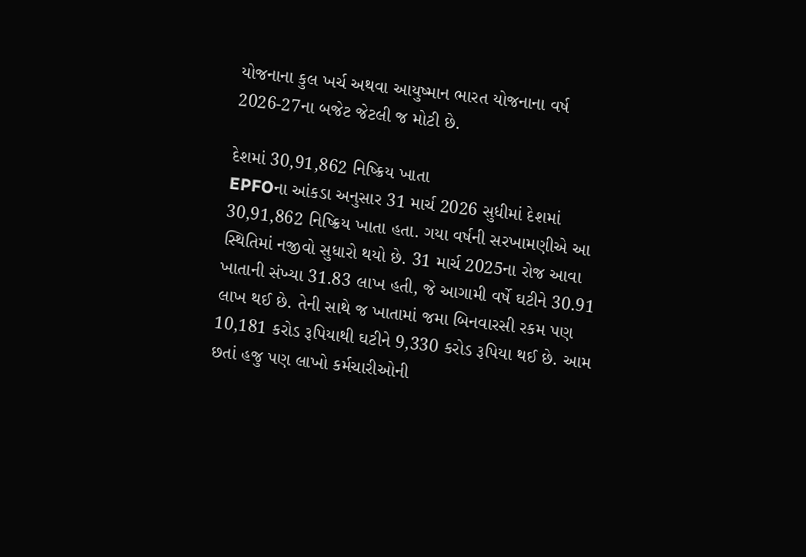યોજનાના કુલ ખર્ચ અથવા આયુષ્માન ભારત યોજનાના વર્ષ 2026-27ના બજેટ જેટલી જ મોટી છે.

દેશમાં 30,91,862 નિષ્ક્રિય ખાતા
EPFOના આંકડા અનુસાર 31 માર્ચ 2026 સુધીમાં દેશમાં 30,91,862 નિષ્ક્રિય ખાતા હતા. ગયા વર્ષની સરખામણીએ આ સ્થિતિમાં નજીવો સુધારો થયો છે. 31 માર્ચ 2025ના રોજ આવા ખાતાની સંખ્યા 31.83 લાખ હતી, જે આગામી વર્ષે ઘટીને 30.91 લાખ થઈ છે. તેની સાથે જ ખાતામાં જમા બિનવારસી રકમ પણ 10,181 કરોડ રૂપિયાથી ઘટીને 9,330 કરોડ રૂપિયા થઈ છે. આમ છતાં હજુ પણ લાખો કર્મચારીઓની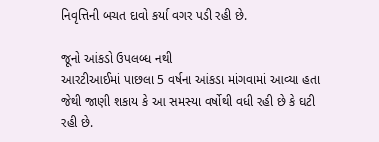નિવૃત્તિની બચત દાવો કર્યા વગર પડી રહી છે.

જૂનો આંકડો ઉપલબ્ધ નથી
આરટીઆઈમાં પાછલા 5 વર્ષના આંકડા માંગવામાં આવ્યા હતા જેથી જાણી શકાય કે આ સમસ્યા વર્ષોથી વધી રહી છે કે ઘટી રહી છે.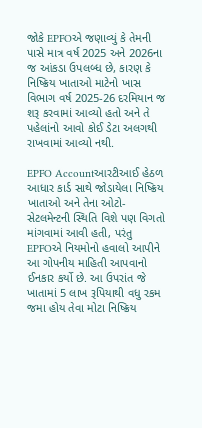જોકે EPFOએ જણાવ્યું કે તેમની પાસે માત્ર વર્ષ 2025 અને 2026ના જ આંકડા ઉપલબ્ધ છે, કારણ કે નિષ્ક્રિય ખાતાઓ માટેનો ખાસ વિભાગ વર્ષ 2025-26 દરમિયાન જ શરૂ કરવામાં આવ્યો હતો અને તે પહેલાંનો આવો કોઈ ડેટા અલગથી રાખવામાં આવ્યો નથી.

EPFO Accountઆરટીઆઈ હેઠળ આધાર કાર્ડ સાથે જોડાયેલા નિષ્ક્રિય ખાતાઓ અને તેના ઓટો-સેટલમેન્ટની સ્થિતિ વિશે પણ વિગતો માંગવામાં આવી હતી, પરંતુ EPFOએ નિયમોનો હવાલો આપીને આ ગોપનીય માહિતી આપવાનો ઈનકાર કર્યો છે. આ ઉપરાંત જે ખાતામાં 5 લાખ રૂપિયાથી વધુ રકમ જમા હોય તેવા મોટા નિષ્ક્રિય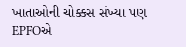ખાતાઓની ચોક્કસ સંખ્યા પણ EPFOએ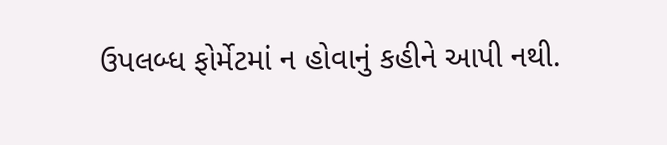ઉપલબ્ધ ફોર્મેટમાં ન હોવાનું કહીને આપી નથી.